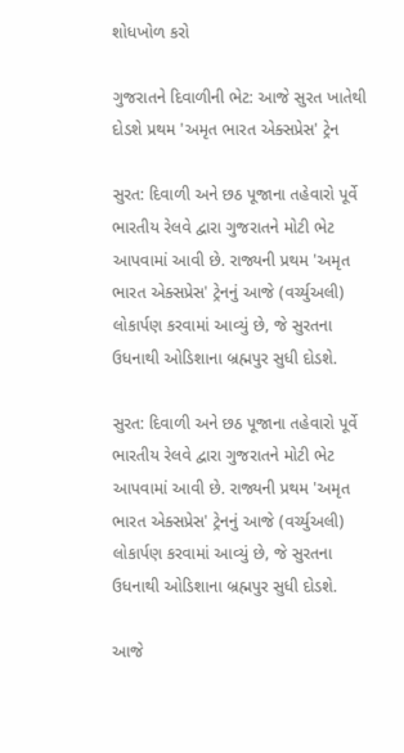શોધખોળ કરો

ગુજરાતને દિવાળીની ભેટ: આજે સુરત ખાતેથી દોડશે પ્રથમ 'અમૃત ભારત એક્સપ્રેસ' ટ્રેન

સુરત: દિવાળી અને છઠ પૂજાના તહેવારો પૂર્વે ભારતીય રેલવે દ્વારા ગુજરાતને મોટી ભેટ આપવામાં આવી છે. રાજ્યની પ્રથમ 'અમૃત ભારત એક્સપ્રેસ' ટ્રેનનું આજે (વર્ચ્યુઅલી) લોકાર્પણ કરવામાં આવ્યું છે, જે સુરતના ઉધનાથી ઓડિશાના બ્રહ્મપુર સુધી દોડશે.

સુરત: દિવાળી અને છઠ પૂજાના તહેવારો પૂર્વે ભારતીય રેલવે દ્વારા ગુજરાતને મોટી ભેટ આપવામાં આવી છે. રાજ્યની પ્રથમ 'અમૃત ભારત એક્સપ્રેસ' ટ્રેનનું આજે (વર્ચ્યુઅલી) લોકાર્પણ કરવામાં આવ્યું છે, જે સુરતના ઉધનાથી ઓડિશાના બ્રહ્મપુર સુધી દોડશે.

આજે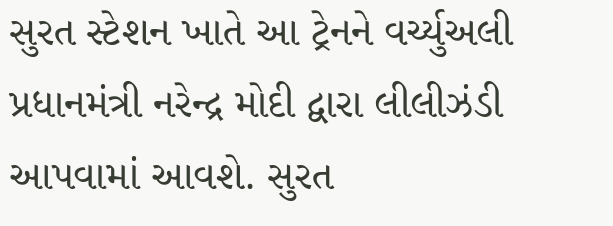સુરત સ્ટેશન ખાતે આ ટ્રેનને વર્ચ્યુઅલી પ્રધાનમંત્રી નરેન્દ્ર મોદી દ્વારા લીલીઝંડી આપવામાં આવશે. સુરત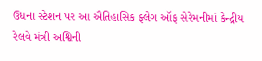ઉધના સ્ટેશન પર આ ઐતિહાસિક ફ્લેગ ઑફ સેરેમનીમાં કેન્દ્રીય રેલવે મંત્રી અશ્વિની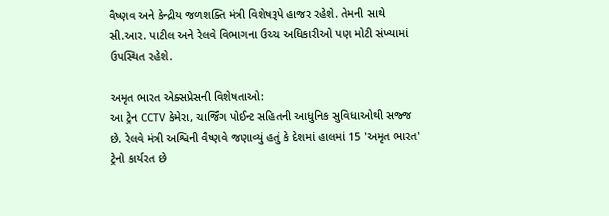વૈષ્ણવ અને કેન્દ્રીય જળશક્તિ મંત્રી વિશેષરૂપે હાજર રહેશે. તેમની સાથે સી.આર. પાટીલ અને રેલવે વિભાગના ઉચ્ચ અધિકારીઓ પણ મોટી સંખ્યામાં ઉપસ્થિત રહેશે.

અમૃત ભારત એક્સપ્રેસની વિશેષતાઓ:
આ ટ્રેન CCTV કેમેરા, ચાર્જિંગ પોઈન્ટ સહિતની આધુનિક સુવિધાઓથી સજ્જ છે. રેલવે મંત્રી અશ્વિની વૈષ્ણવે જણાવ્યું હતું કે દેશમાં હાલમાં 15 'અમૃત ભારત' ટ્રેનો કાર્યરત છે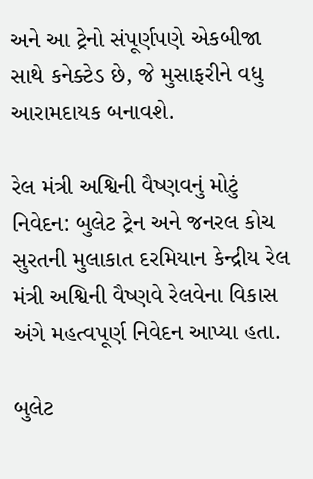અને આ ટ્રેનો સંપૂર્ણપણે એકબીજા સાથે કનેક્ટેડ છે, જે મુસાફરીને વધુ આરામદાયક બનાવશે.

રેલ મંત્રી અશ્વિની વૈષ્ણવનું મોટું નિવેદન: બુલેટ ટ્રેન અને જનરલ કોચ
સુરતની મુલાકાત દરમિયાન કેન્દ્રીય રેલ મંત્રી અશ્વિની વૈષ્ણવે રેલવેના વિકાસ અંગે મહત્વપૂર્ણ નિવેદન આપ્યા હતા.

બુલેટ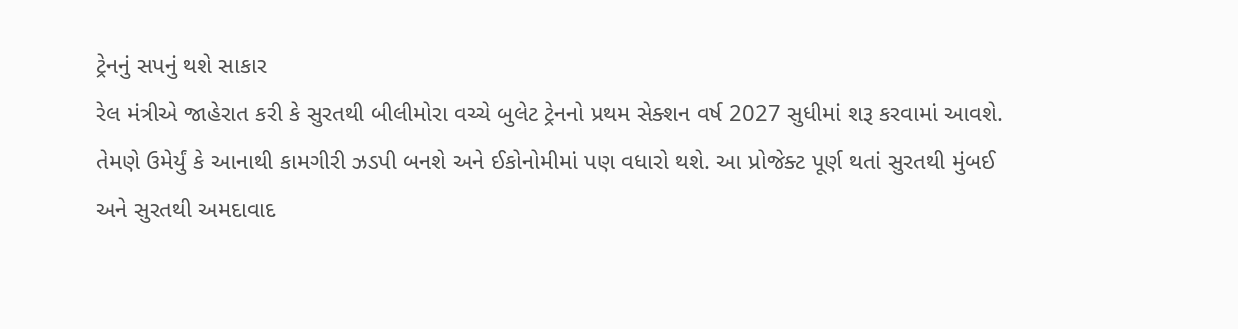ટ્રેનનું સપનું થશે સાકાર
રેલ મંત્રીએ જાહેરાત કરી કે સુરતથી બીલીમોરા વચ્ચે બુલેટ ટ્રેનનો પ્રથમ સેક્શન વર્ષ 2027 સુધીમાં શરૂ કરવામાં આવશે. તેમણે ઉમેર્યું કે આનાથી કામગીરી ઝડપી બનશે અને ઈકોનોમીમાં પણ વધારો થશે. આ પ્રોજેક્ટ પૂર્ણ થતાં સુરતથી મુંબઈ અને સુરતથી અમદાવાદ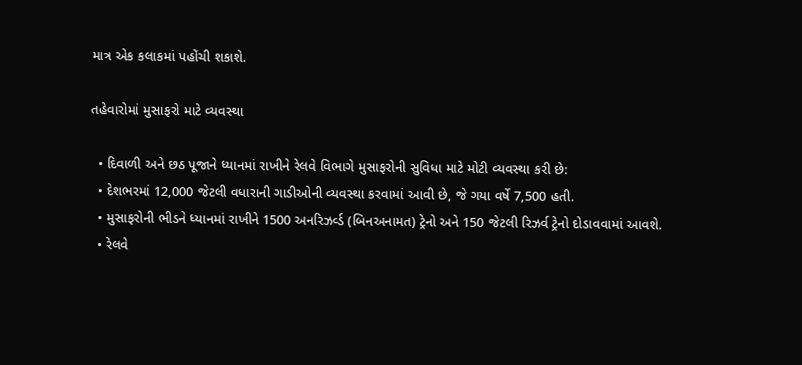માત્ર એક કલાકમાં પહોંચી શકાશે.

તહેવારોમાં મુસાફરો માટે વ્યવસ્થા

  • દિવાળી અને છઠ પૂજાને ધ્યાનમાં રાખીને રેલવે વિભાગે મુસાફરોની સુવિધા માટે મોટી વ્યવસ્થા કરી છે:
  • દેશભરમાં 12,000 જેટલી વધારાની ગાડીઓની વ્યવસ્થા કરવામાં આવી છે, જે ગયા વર્ષે 7,500 હતી.
  • મુસાફરોની ભીડને ધ્યાનમાં રાખીને 1500 અનરિઝર્વ્ડ (બિનઅનામત) ટ્રેનો અને 150 જેટલી રિઝર્વ ટ્રેનો દોડાવવામાં આવશે.
  • રેલવે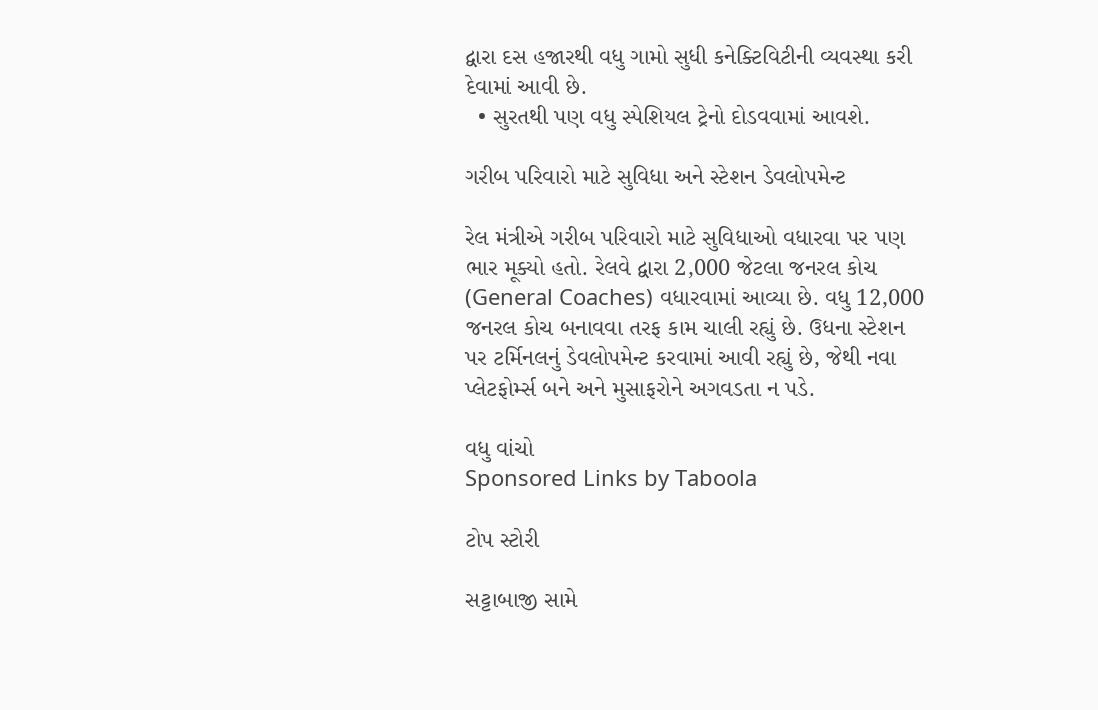દ્વારા દસ હજારથી વધુ ગામો સુધી કનેક્ટિવિટીની વ્યવસ્થા કરી દેવામાં આવી છે.
  • સુરતથી પણ વધુ સ્પેશિયલ ટ્રેનો દોડવવામાં આવશે.

ગરીબ પરિવારો માટે સુવિધા અને સ્ટેશન ડેવલોપમેન્ટ

રેલ મંત્રીએ ગરીબ પરિવારો માટે સુવિધાઓ વધારવા પર પણ ભાર મૂક્યો હતો. રેલવે દ્વારા 2,000 જેટલા જનરલ કોચ (General Coaches) વધારવામાં આવ્યા છે. વધુ 12,000 જનરલ કોચ બનાવવા તરફ કામ ચાલી રહ્યું છે. ઉધના સ્ટેશન પર ટર્મિનલનું ડેવલોપમેન્ટ કરવામાં આવી રહ્યું છે, જેથી નવા પ્લેટફોર્મ્સ બને અને મુસાફરોને અગવડતા ન પડે.

વધુ વાંચો
Sponsored Links by Taboola

ટોપ સ્ટોરી

સટ્ટાબાજી સામે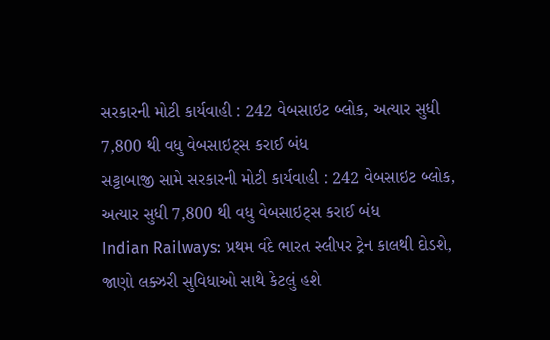સરકારની મોટી કાર્યવાહી : 242 વેબસાઇટ બ્લોક, અત્યાર સુધી 7,800 થી વધુ વેબસાઇટ્સ કરાઈ બંધ
સટ્ટાબાજી સામે સરકારની મોટી કાર્યવાહી : 242 વેબસાઇટ બ્લોક, અત્યાર સુધી 7,800 થી વધુ વેબસાઇટ્સ કરાઈ બંધ
Indian Railways: પ્રથમ વંદે ભારત સ્લીપર ટ્રેન કાલથી દોડશે, જાણો લક્ઝરી સુવિધાઓ સાથે કેટલું હશે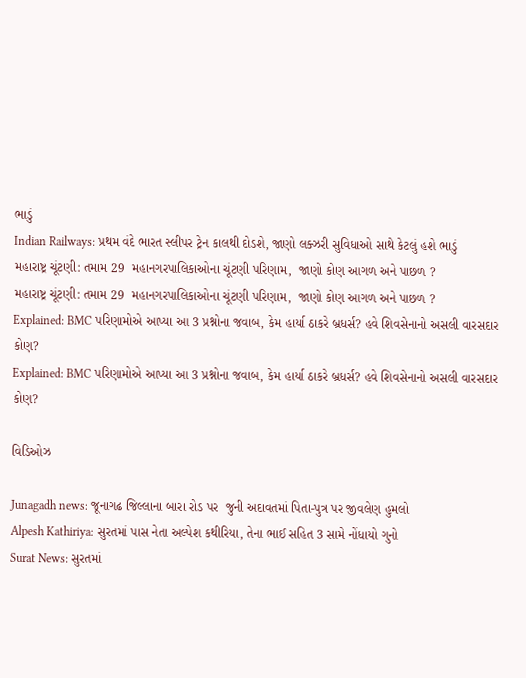ભાડું
Indian Railways: પ્રથમ વંદે ભારત સ્લીપર ટ્રેન કાલથી દોડશે, જાણો લક્ઝરી સુવિધાઓ સાથે કેટલું હશે ભાડું
મહારાષ્ટ્ર ચૂંટણી: તમામ 29  મહાનગરપાલિકાઓના ચૂંટણી પરિણામ,  જાણો કોણ આગળ અને પાછળ ?
મહારાષ્ટ્ર ચૂંટણી: તમામ 29  મહાનગરપાલિકાઓના ચૂંટણી પરિણામ,  જાણો કોણ આગળ અને પાછળ ?
Explained: BMC પરિણામોએ આપ્યા આ 3 પ્રશ્નોના જવાબ, કેમ હાર્યા ઠાકરે બ્રધર્સ? હવે શિવસેનાનો અસલી વારસદાર કોણ?
Explained: BMC પરિણામોએ આપ્યા આ 3 પ્રશ્નોના જવાબ, કેમ હાર્યા ઠાકરે બ્રધર્સ? હવે શિવસેનાનો અસલી વારસદાર કોણ?

વિડિઓઝ

Junagadh news: જૂનાગઢ જિલ્લાના બારા રોડ પર  જુની અદાવતમાં પિતા-પુત્ર પર જીવલેણ હુમલો
Alpesh Kathiriya: સુરતમાં પાસ નેતા અલ્પેશ કથીરિયા, તેના ભાઈ સહિત 3 સામે નોંધાયો ગુનો
Surat News: સુરતમાં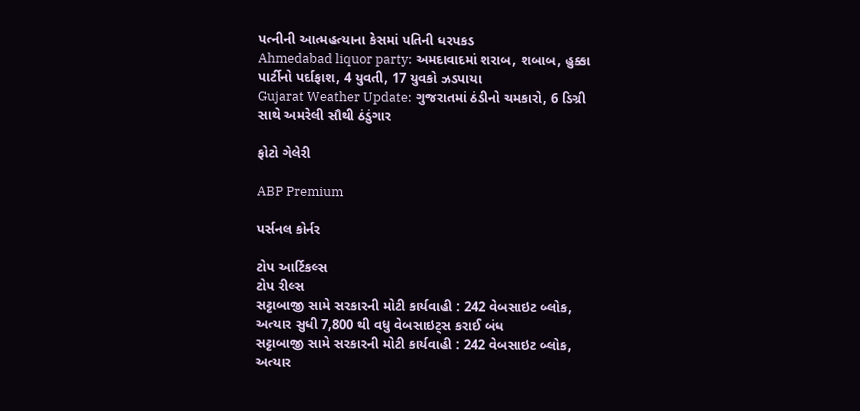પત્નીની આત્મહત્યાના કેસમાં પતિની ધરપકડ
Ahmedabad liquor party: અમદાવાદમાં શરાબ, શબાબ, હુક્કા પાર્ટીનો પર્દાફાશ, 4 યુવતી, 17 યુવકો ઝડપાયા
Gujarat Weather Update: ગુજરાતમાં ઠંડીનો ચમકારો, 6 ડિગ્રી સાથે અમરેલી સૌથી ઠંડુંગાર

ફોટો ગેલેરી

ABP Premium

પર્સનલ કોર્નર

ટોપ આર્ટિકલ્સ
ટોપ રીલ્સ
સટ્ટાબાજી સામે સરકારની મોટી કાર્યવાહી : 242 વેબસાઇટ બ્લોક, અત્યાર સુધી 7,800 થી વધુ વેબસાઇટ્સ કરાઈ બંધ
સટ્ટાબાજી સામે સરકારની મોટી કાર્યવાહી : 242 વેબસાઇટ બ્લોક, અત્યાર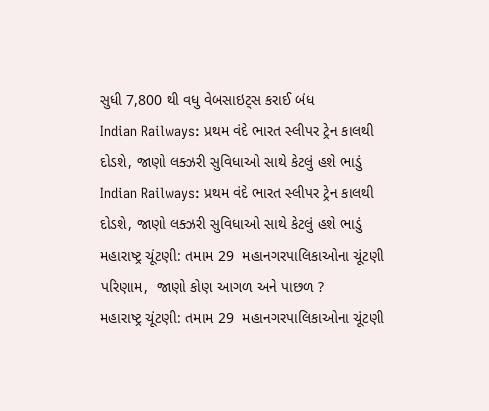સુધી 7,800 થી વધુ વેબસાઇટ્સ કરાઈ બંધ
Indian Railways: પ્રથમ વંદે ભારત સ્લીપર ટ્રેન કાલથી દોડશે, જાણો લક્ઝરી સુવિધાઓ સાથે કેટલું હશે ભાડું
Indian Railways: પ્રથમ વંદે ભારત સ્લીપર ટ્રેન કાલથી દોડશે, જાણો લક્ઝરી સુવિધાઓ સાથે કેટલું હશે ભાડું
મહારાષ્ટ્ર ચૂંટણી: તમામ 29  મહાનગરપાલિકાઓના ચૂંટણી પરિણામ,  જાણો કોણ આગળ અને પાછળ ?
મહારાષ્ટ્ર ચૂંટણી: તમામ 29  મહાનગરપાલિકાઓના ચૂંટણી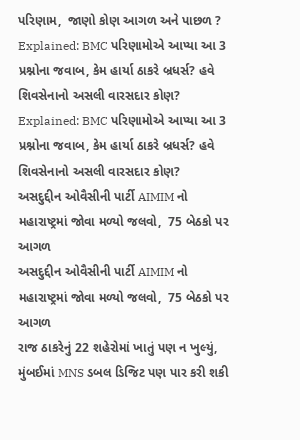પરિણામ,  જાણો કોણ આગળ અને પાછળ ?
Explained: BMC પરિણામોએ આપ્યા આ 3 પ્રશ્નોના જવાબ, કેમ હાર્યા ઠાકરે બ્રધર્સ? હવે શિવસેનાનો અસલી વારસદાર કોણ?
Explained: BMC પરિણામોએ આપ્યા આ 3 પ્રશ્નોના જવાબ, કેમ હાર્યા ઠાકરે બ્રધર્સ? હવે શિવસેનાનો અસલી વારસદાર કોણ?
અસદુદ્દીન ઓવૈસીની પાર્ટી AIMIM નો મહારાષ્ટ્રમાં જોવા મળ્યો જલવો,  75 બેઠકો પર આગળ
અસદુદ્દીન ઓવૈસીની પાર્ટી AIMIM નો મહારાષ્ટ્રમાં જોવા મળ્યો જલવો,  75 બેઠકો પર આગળ
રાજ ઠાકરેનું 22 શહેરોમાં ખાતું પણ ન ખુલ્યું,  મુંબઈમાં MNS ડબલ ડિજિટ પણ પાર કરી શકી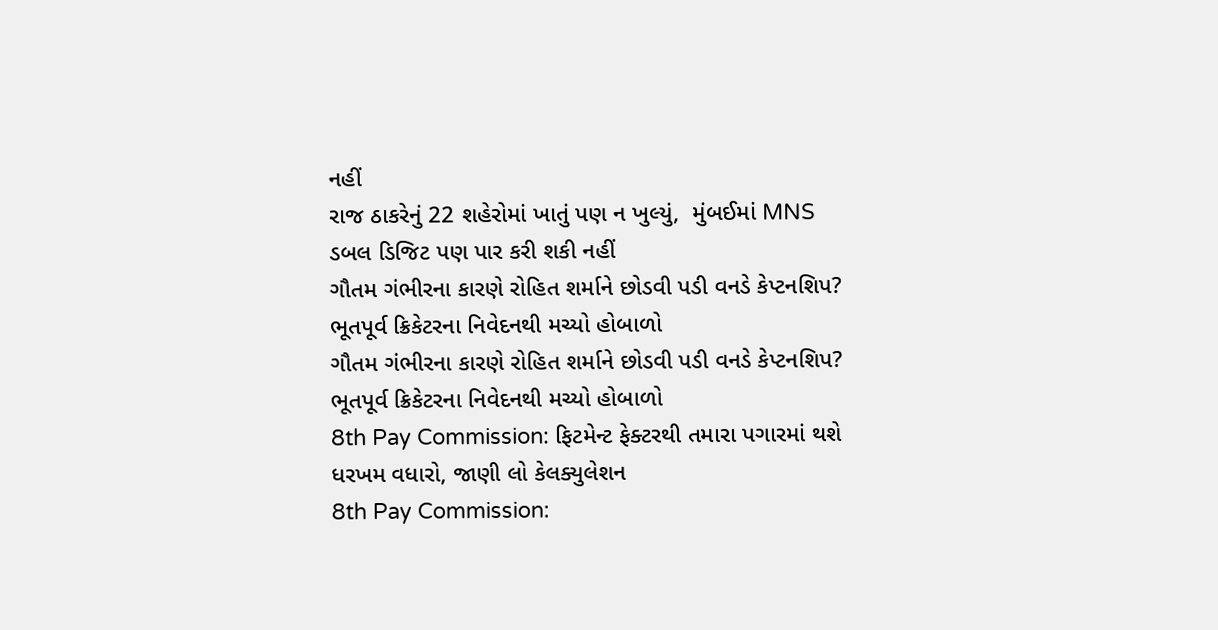નહીં
રાજ ઠાકરેનું 22 શહેરોમાં ખાતું પણ ન ખુલ્યું,  મુંબઈમાં MNS ડબલ ડિજિટ પણ પાર કરી શકી નહીં
ગૌતમ ગંભીરના કારણે રોહિત શર્માને છોડવી પડી વનડે કેપ્ટનશિપ? ભૂતપૂર્વ ક્રિકેટરના નિવેદનથી મચ્યો હોબાળો
ગૌતમ ગંભીરના કારણે રોહિત શર્માને છોડવી પડી વનડે કેપ્ટનશિપ? ભૂતપૂર્વ ક્રિકેટરના નિવેદનથી મચ્યો હોબાળો
8th Pay Commission: ફિટમેન્ટ ફેક્ટરથી તમારા પગારમાં થશે ધરખમ વધારો, જાણી લો કેલક્યુલેશન
8th Pay Commission: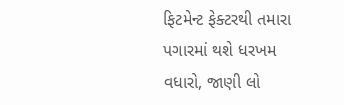ફિટમેન્ટ ફેક્ટરથી તમારા પગારમાં થશે ધરખમ વધારો, જાણી લો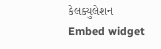કેલક્યુલેશન
Embed widget